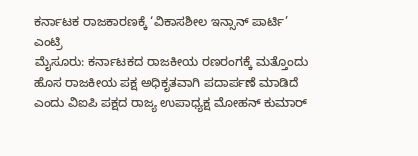ಕರ್ನಾಟಕ ರಾಜಕಾರಣಕ್ಕೆ ‘ವಿಕಾಸಶೀಲ ಇನ್ಸಾನ್ ಪಾರ್ಟಿ’ ಎಂಟ್ರಿ
ಮೈಸೂರು: ಕರ್ನಾಟಕದ ರಾಜಕೀಯ ರಣರಂಗಕ್ಕೆ ಮತ್ತೊಂದು ಹೊಸ ರಾಜಕೀಯ ಪಕ್ಷ ಅಧಿಕೃತವಾಗಿ ಪದಾರ್ಪಣೆ ಮಾಡಿದೆ ಎಂದು ವಿಐಪಿ ಪಕ್ಷದ ರಾಜ್ಯ ಉಪಾಧ್ಯಕ್ಷ ಮೋಹನ್ ಕುಮಾರ್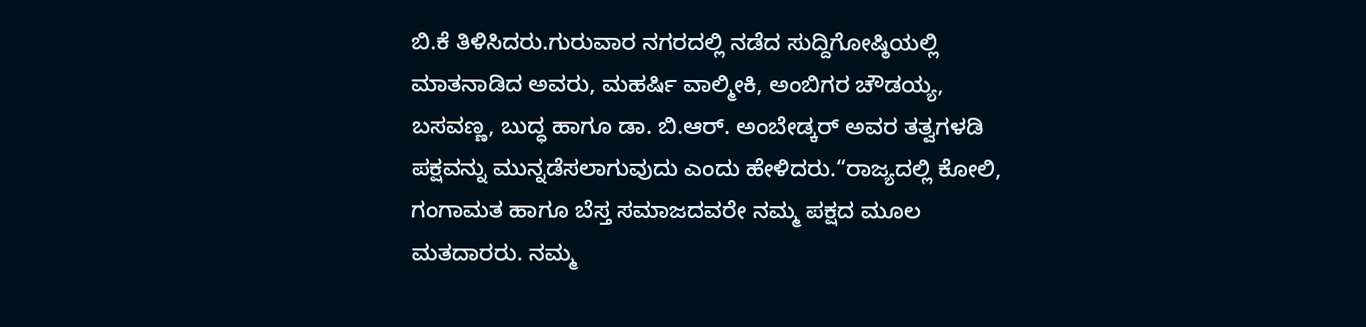ಬಿ.ಕೆ ತಿಳಿಸಿದರು.ಗುರುವಾರ ನಗರದಲ್ಲಿ ನಡೆದ ಸುದ್ದಿಗೋಷ್ಠಿಯಲ್ಲಿ ಮಾತನಾಡಿದ ಅವರು, ಮಹರ್ಷಿ ವಾಲ್ಮೀಕಿ, ಅಂಬಿಗರ ಚೌಡಯ್ಯ, ಬಸವಣ್ಣ, ಬುದ್ಧ ಹಾಗೂ ಡಾ. ಬಿ.ಆರ್. ಅಂಬೇಡ್ಕರ್ ಅವರ ತತ್ವಗಳಡಿ ಪಕ್ಷವನ್ನು ಮುನ್ನಡೆಸಲಾಗುವುದು ಎಂದು ಹೇಳಿದರು.“ರಾಜ್ಯದಲ್ಲಿ ಕೋಲಿ, ಗಂಗಾಮತ ಹಾಗೂ ಬೆಸ್ತ ಸಮಾಜದವರೇ ನಮ್ಮ ಪಕ್ಷದ ಮೂಲ ಮತದಾರರು. ನಮ್ಮ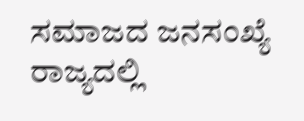ಸಮಾಜದ ಜನಸಂಖ್ಯೆ ರಾಜ್ಯದಲ್ಲಿ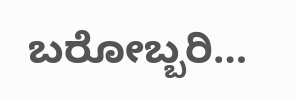ಬರೋಬ್ಬರಿ…